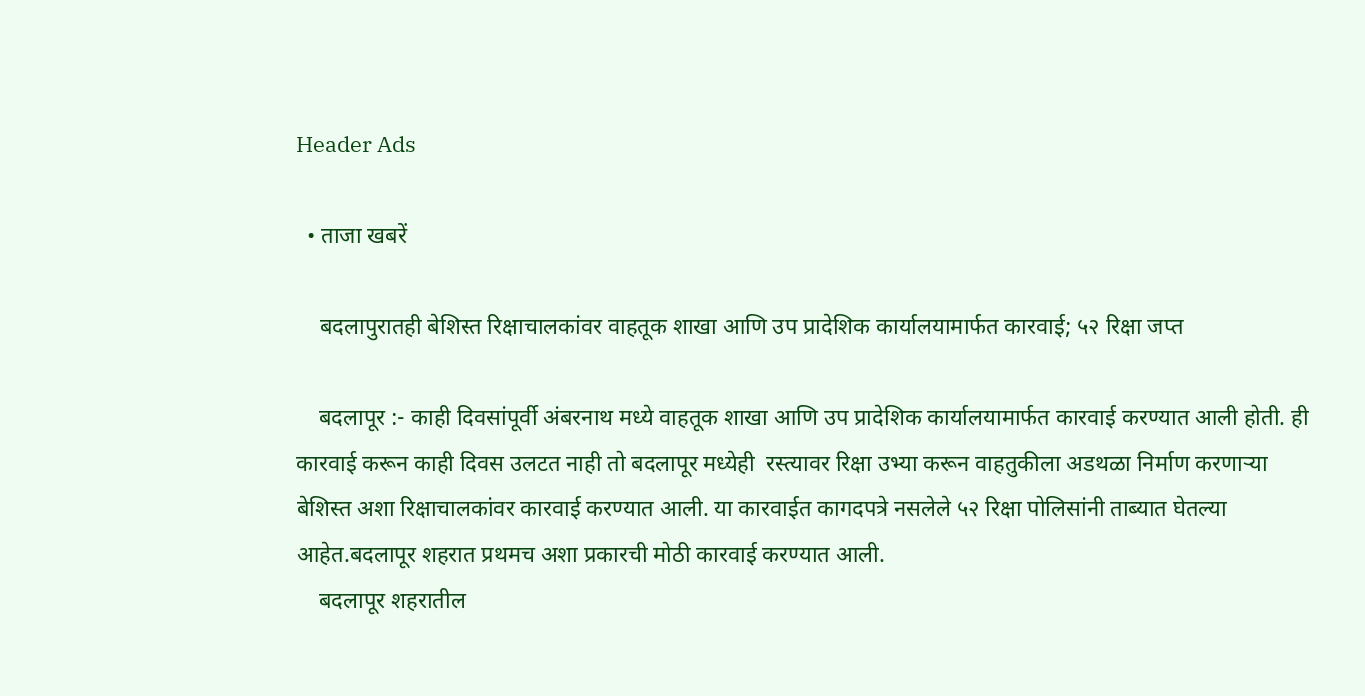Header Ads

  • ताजा खबरें

    बदलापुरातही बेशिस्त रिक्षाचालकांवर वाहतूक शाखा आणि उप प्रादेशिक कार्यालयामार्फत कारवाई; ५२ रिक्षा जप्त

    बदलापूर :- काही दिवसांपूर्वी अंबरनाथ मध्ये वाहतूक शाखा आणि उप प्रादेशिक कार्यालयामार्फत कारवाई करण्यात आली होती. ही कारवाई करून काही दिवस उलटत नाही तो बदलापूर मध्येही  रस्त्यावर रिक्षा उभ्या करून वाहतुकीला अडथळा निर्माण करणाऱ्या बेशिस्त अशा रिक्षाचालकांवर कारवाई करण्यात आली. या कारवाईत कागदपत्रे नसलेले ५२ रिक्षा पोलिसांनी ताब्यात घेतल्या आहेत.बदलापूर शहरात प्रथमच अशा प्रकारची मोठी कारवाई करण्यात आली.
    बदलापूर शहरातील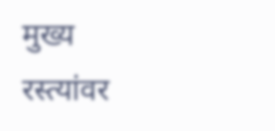मुख्य रस्त्यांवर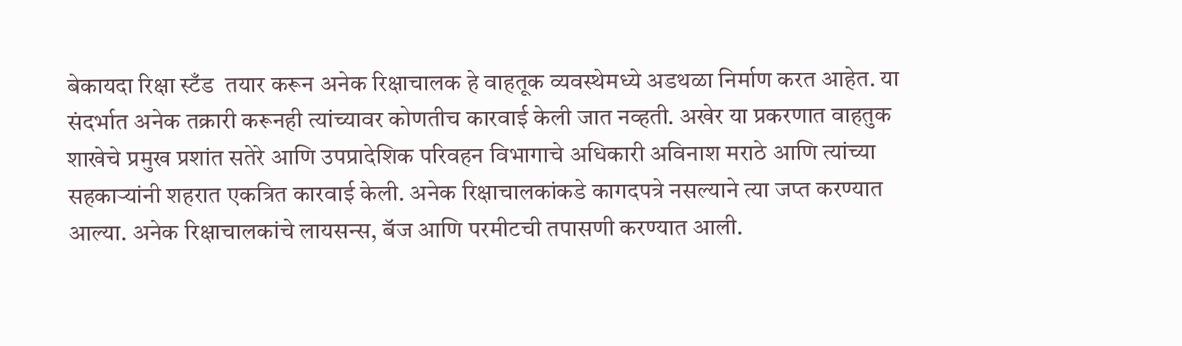बेकायदा रिक्षा स्टँड  तयार करून अनेक रिक्षाचालक हे वाहतूक व्यवस्थेमध्ये अडथळा निर्माण करत आहेत. या संदर्भात अनेक तक्रारी करूनही त्यांच्यावर कोणतीच कारवाई केली जात नव्हती. अखेर या प्रकरणात वाहतुक शाखेचे प्रमुख प्रशांत सतेरे आणि उपप्रादेशिक परिवहन विभागाचे अधिकारी अविनाश मराठे आणि त्यांच्या सहकाऱ्यांनी शहरात एकत्रित कारवाई केली. अनेक रिक्षाचालकांकडे कागदपत्रे नसल्याने त्या जप्त करण्यात आल्या. अनेक रिक्षाचालकांचे लायसन्स, बॅज आणि परमीटची तपासणी करण्यात आली.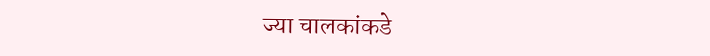ज्या चालकांकडे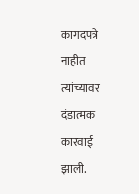कागदपत्रे नाहीत त्यांच्यावर दंडात्मक कारवाई झाली.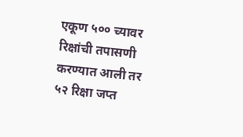एकूण ५०० च्यावर रिक्षांची तपासणी करण्यात आली तर ५२ रिक्षा जप्त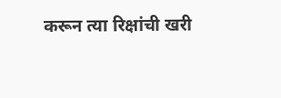करून त्या रिक्षांची खरी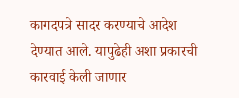कागदपत्रे सादर करण्याचे आदेश देण्यात आले. यापुढेही अशा प्रकारची कारवाई केली जाणार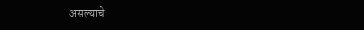असल्याचे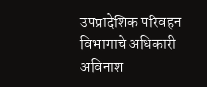उपप्रादेशिक परिवहन विभागाचे अधिकारी अविनाश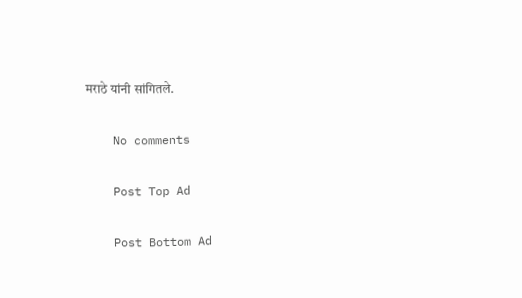मराठे यांनी सांगितले.

    No comments

    Post Top Ad

    Post Bottom Ad